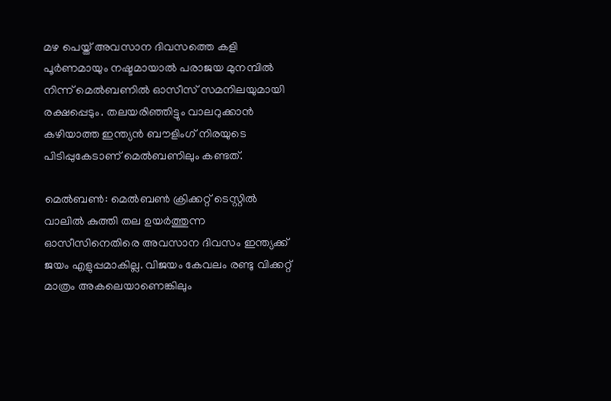മഴ പെയ്ത് അവസാന ദിവസത്തെ കളി പൂര്‍ണമായും നഷ്ടമായാല്‍ പരാജയ മുനമ്പില്‍ നിന്ന് മെല്‍ബണില്‍ ഓസീസ് സമനിലയുമായി രക്ഷപ്പെടും. തലയരിഞ്ഞിട്ടും വാലറുക്കാന്‍ കഴിയാത്ത ഇന്ത്യന്‍ ബൗളിംഗ് നിരയുടെ പിടിപ്പുകേടാണ് മെല്‍ബണിലും കണ്ടത്.

മെല്‍ബണ്‍: മെല്‍ബണ്‍ ക്രിക്കറ്റ് ടെസ്റ്റില്‍ വാലില്‍ കുത്തി തല ഉയര്‍ത്തുന്ന ഓസീസിനെതിരെ അവസാന ദിവസം ഇന്ത്യക്ക് ജയം എളുപ്പമാകില്ല. വിജയം കേവലം രണ്ടു വിക്കറ്റ് മാത്രം അകലെയാണെങ്കിലും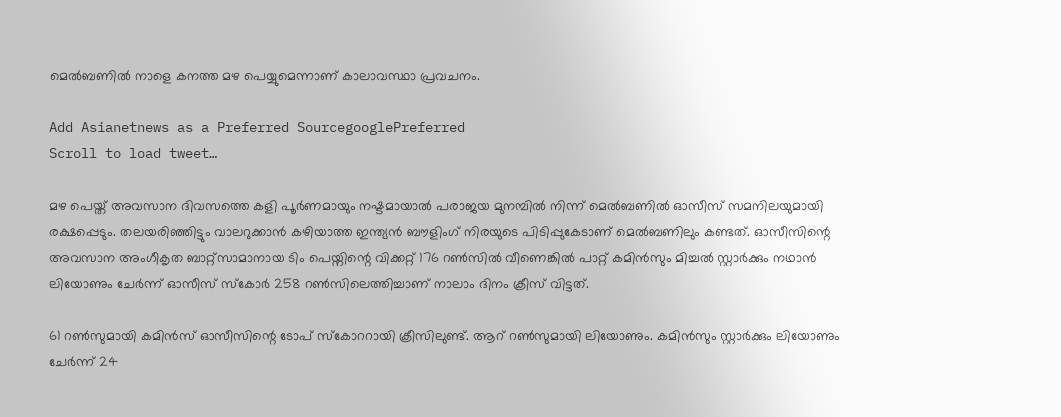മെല്‍ബണില്‍ നാളെ കനത്ത മഴ പെയ്യുമെന്നാണ് കാലാവസ്ഥാ പ്രവചനം.

Add Asianetnews as a Preferred SourcegooglePreferred
Scroll to load tweet…

മഴ പെയ്ത് അവസാന ദിവസത്തെ കളി പൂര്‍ണമായും നഷ്ടമായാല്‍ പരാജയ മുനമ്പില്‍ നിന്ന് മെല്‍ബണില്‍ ഓസീസ് സമനിലയുമായി രക്ഷപ്പെടും. തലയരിഞ്ഞിട്ടും വാലറുക്കാന്‍ കഴിയാത്ത ഇന്ത്യന്‍ ബൗളിംഗ് നിരയുടെ പിടിപ്പുകേടാണ് മെല്‍ബണിലും കണ്ടത്. ഓസീസിന്റെ അവസാന അംഗീകൃത ബാറ്റ്സാമാനായ ടിം പെയ്നിന്റെ വിക്കറ്റ് 176 റണ്‍സില്‍ വീണെങ്കില്‍ പാറ്റ് കമിന്‍സും മിച്ചല്‍ സ്റ്റാര്‍ക്കും നഥാന്‍ ലിയോണും ചേര്‍ന്ന് ഓസീസ് സ്കോര്‍ 258 റണ്‍സിലെത്തിച്ചാണ് നാലാം ദിനം ക്രീസ് വിട്ടത്.

61 റണ്‍സുമായി കമിന്‍സ് ഓസീസിന്റെ ടോപ് സ്കോററായി ക്രീസിലുണ്ട്. ആറ് റണ്‍സുമായി ലിയോണും. കമിന്‍സും സ്റ്റാര്‍ക്കും ലിയോണും ചേര്‍ന്ന് 24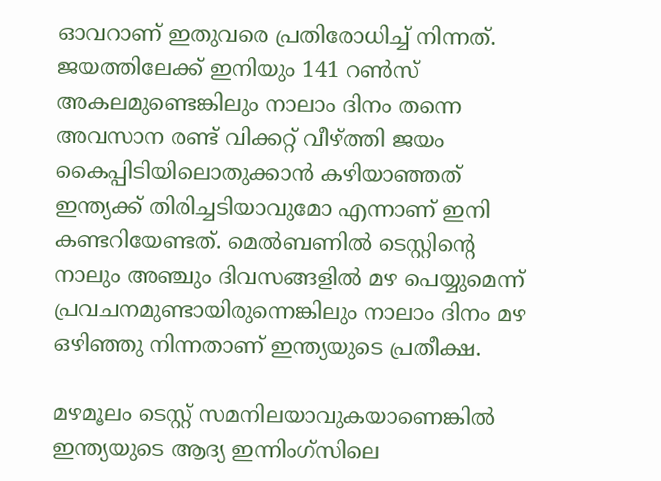ഓവറാണ് ഇതുവരെ പ്രതിരോധിച്ച് നിന്നത്. ജയത്തിലേക്ക് ഇനിയും 141 റണ്‍സ് അകലമുണ്ടെങ്കിലും നാലാം ദിനം തന്നെ അവസാന രണ്ട് വിക്കറ്റ് വീഴ്ത്തി ജയം കൈപ്പിടിയിലൊതുക്കാന്‍ കഴിയാഞ്ഞത് ഇന്ത്യക്ക് തിരിച്ചടിയാവുമോ എന്നാണ് ഇനി കണ്ടറിയേണ്ടത്. മെല്‍ബണില്‍ ടെസ്റ്റിന്റെ നാലും അഞ്ചും ദിവസങ്ങളില്‍ മഴ പെയ്യുമെന്ന് പ്രവചനമുണ്ടായിരുന്നെങ്കിലും നാലാം ദിനം മഴ ഒഴിഞ്ഞു നിന്നതാണ് ഇന്ത്യയുടെ പ്രതീക്ഷ.

മഴമൂലം ടെസ്റ്റ് സമനിലയാവുകയാണെങ്കില്‍ ഇന്ത്യയുടെ ആദ്യ ഇന്നിംഗ്സിലെ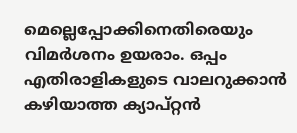മെല്ലെപ്പോക്കിനെതിരെയും വിമര്‍ശനം ഉയരാം. ഒപ്പം എതിരാളികളുടെ വാലറുക്കാന്‍ കഴിയാത്ത ക്യാപ്റ്റന്‍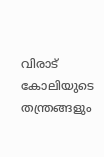വിരാട് കോലിയുടെ തന്ത്രങ്ങളും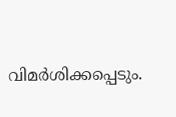വിമര്‍ശിക്കപ്പെടും.